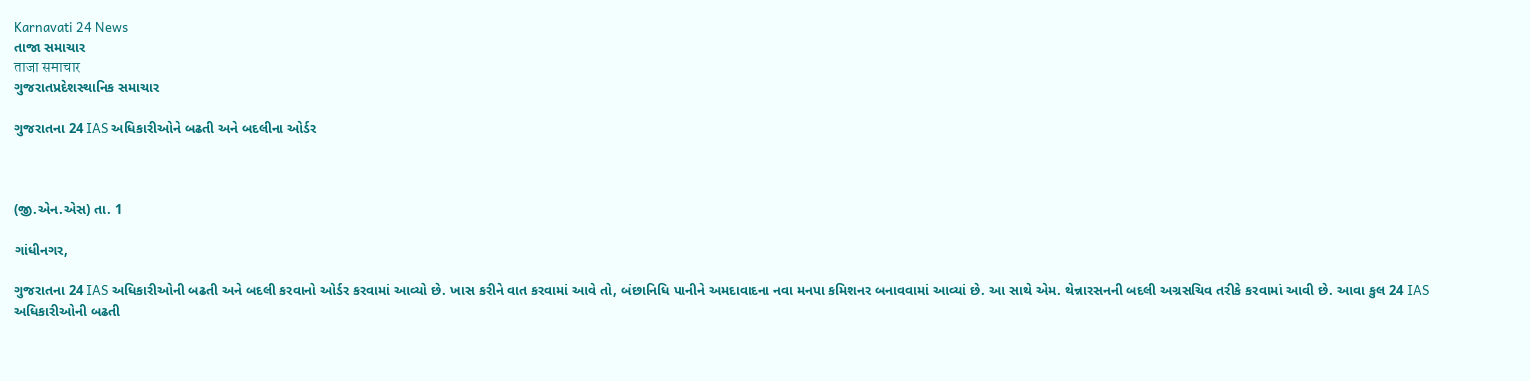Karnavati 24 News
તાજા સમાચાર
ताजा समाचार
ગુજરાતપ્રદેશસ્થાનિક સમાચાર

ગુજરાતના 24 IAS અધિકારીઓને બઢતી અને બદલીના ઓર્ડર



(જી.એન.એસ) તા. 1

ગાંધીનગર,

ગુજરાતના 24 IAS અધિકારીઓની બઢતી અને બદલી કરવાનો ઓર્ડર કરવામાં આવ્યો છે. ખાસ કરીને વાત કરવામાં આવે તો, બંછાનિધિ પાનીને અમદાવાદના નવા મનપા કમિશનર બનાવવામાં આવ્યાં છે. આ સાથે એમ. થેન્નારસનની બદલી અગ્રસચિવ તરીકે કરવામાં આવી છે. આવા કુલ 24 IAS અધિકારીઓની બઢતી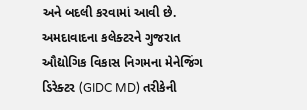અને બદલી કરવામાં આવી છે. અમદાવાદના કલેક્ટરને ગુજરાત ઔદ્યોગિક વિકાસ નિગમના મેનેજિંગ ડિરેક્ટર (GIDC MD) તરીકેની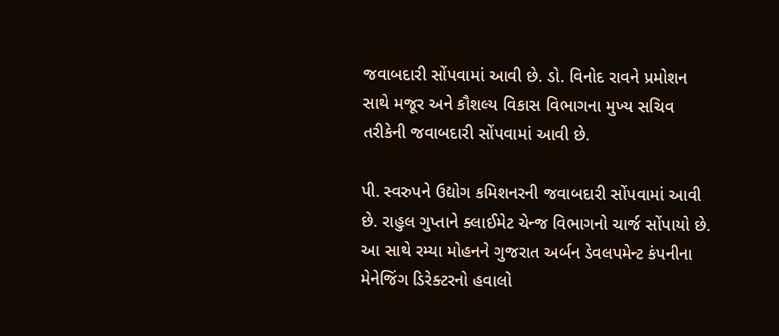જવાબદારી સોંપવામાં આવી છે. ડો. વિનોદ રાવને પ્રમોશન સાથે મજૂર અને કૌશલ્ય વિકાસ વિભાગના મુખ્ય સચિવ તરીકેની જવાબદારી સોંપવામાં આવી છે.

પી. સ્વરુપને ઉદ્યોગ કમિશનરની જવાબદારી સોંપવામાં આવી છે. રાહુલ ગુપ્તાને ક્લાઈમેટ ચેન્જ વિભાગનો ચાર્જ સોંપાયો છે. આ સાથે રમ્યા મોહનને ગુજરાત અર્બન ડેવલપમેન્ટ કંપનીના મેનેજિંગ ડિરેક્ટરનો હવાલો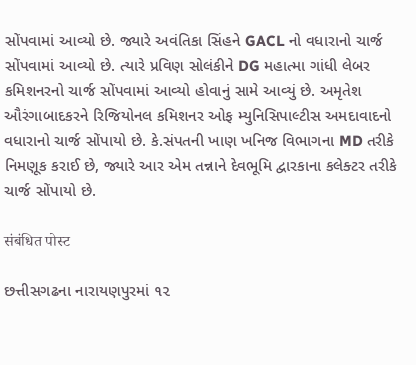સોંપવામાં આવ્યો છે. જ્યારે અવંતિકા સિંહને GACL નો વધારાનો ચાર્જ સોંપવામાં આવ્યો છે. ત્યારે પ્રવિણ સોલંકીને DG મહાત્મા ગાંધી લેબર કમિશનરનો ચાર્જ સોંપવામાં આવ્યો હોવાનું સામે આવ્યું છે. અમૃતેશ ઔરંગાબાદકરને રિજિયોનલ કમિશનર ઓફ મ્યુનિસિપાલ્ટીસ અમદાવાદનો વધારાનો ચાર્જ સોંપાયો છે. કે.સંપતની ખાણ ખનિજ વિભાગના MD તરીકે નિમણૂક કરાઈ છે, જ્યારે આર એમ તન્નાને દેવભૂમિ દ્વારકાના કલેક્ટર તરીકે ચાર્જ સોંપાયો છે.

संबंधित पोस्ट

છત્તીસગઢના નારાયણપુરમાં ૧૨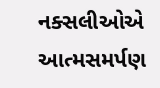નક્સલીઓએ આત્મસમર્પણ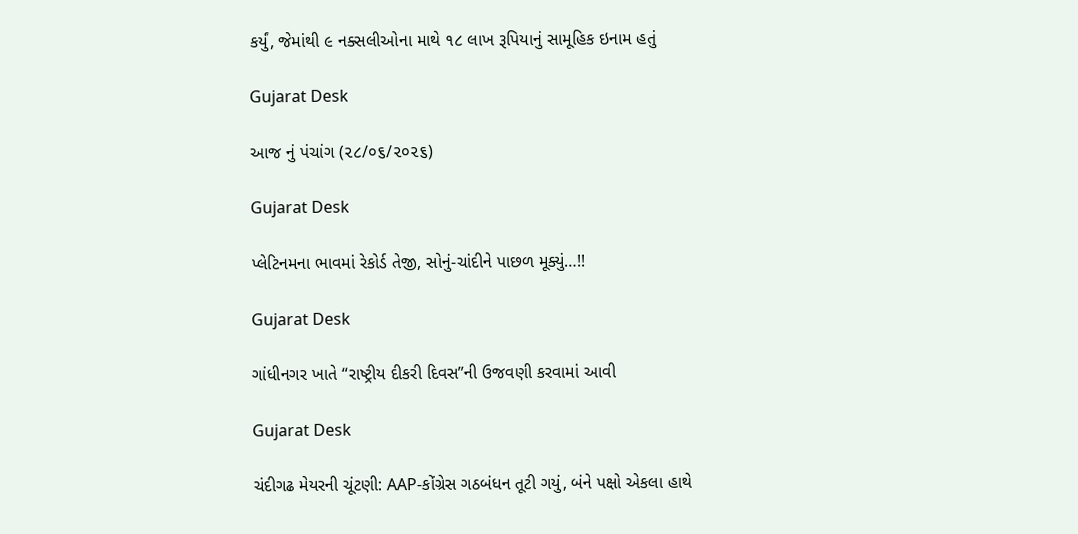કર્યું, જેમાંથી ૯ નક્સલીઓના માથે ૧૮ લાખ રૂપિયાનું સામૂહિક ઇનામ હતું

Gujarat Desk

આજ નું પંચાંગ (૨૮/૦૬/૨૦૨૬)

Gujarat Desk

પ્લેટિનમના ભાવમાં રેકોર્ડ તેજી, સોનું-ચાંદીને પાછળ મૂક્યું…!!

Gujarat Desk

ગાંધીનગર ખાતે “રાષ્ટ્રીય દીકરી દિવસ”ની ઉજવણી કરવામાં આવી

Gujarat Desk

ચંદીગઢ મેયરની ચૂંટણી: AAP-કોંગ્રેસ ગઠબંધન તૂટી ગયું, બંને પક્ષો એકલા હાથે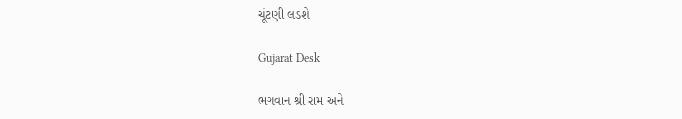ચૂંટણી લડશે

Gujarat Desk

ભગવાન શ્રી રામ અને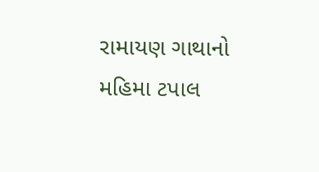રામાયણ ગાથાનો મહિમા ટપાલ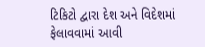ટિકિટો દ્વારા દેશ અને વિદેશમાં ફેલાવવામાં આવી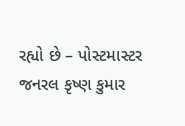રહ્યો છે – પોસ્ટમાસ્ટર જનરલ કૃષ્ણ કુમાર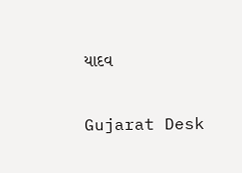યાદવ

Gujarat Desk